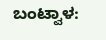ಬಂಟ್ವಾಳ: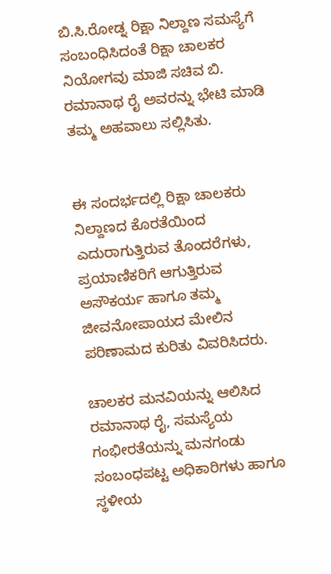ಬಿ.ಸಿ.ರೋಡ್ನ ರಿಕ್ಷಾ ನಿಲ್ದಾಣ ಸಮಸ್ಯೆಗೆ ಸಂಬಂಧಿಸಿದಂತೆ ರಿಕ್ಷಾ ಚಾಲಕರ ನಿಯೋಗವು ಮಾಜಿ ಸಚಿವ ಬಿ. ರಮಾನಾಥ ರೈ ಅವರನ್ನು ಭೇಟಿ ಮಾಡಿ ತಮ್ಮ ಅಹವಾಲು ಸಲ್ಲಿಸಿತು.


ಈ ಸಂದರ್ಭದಲ್ಲಿ ರಿಕ್ಷಾ ಚಾಲಕರು ನಿಲ್ದಾಣದ ಕೊರತೆಯಿಂದ ಎದುರಾಗುತ್ತಿರುವ ತೊಂದರೆಗಳು, ಪ್ರಯಾಣಿಕರಿಗೆ ಆಗುತ್ತಿರುವ ಅಸೌಕರ್ಯ ಹಾಗೂ ತಮ್ಮ ಜೀವನೋಪಾಯದ ಮೇಲಿನ ಪರಿಣಾಮದ ಕುರಿತು ವಿವರಿಸಿದರು.

ಚಾಲಕರ ಮನವಿಯನ್ನು ಆಲಿಸಿದ ರಮಾನಾಥ ರೈ, ಸಮಸ್ಯೆಯ ಗಂಭೀರತೆಯನ್ನು ಮನಗಂಡು ಸಂಬಂಧಪಟ್ಟ ಅಧಿಕಾರಿಗಳು ಹಾಗೂ ಸ್ಥಳೀಯ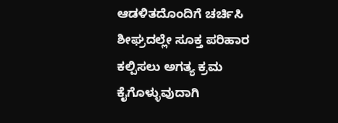ಆಡಳಿತದೊಂದಿಗೆ ಚರ್ಚಿಸಿ ಶೀಘ್ರದಲ್ಲೇ ಸೂಕ್ತ ಪರಿಹಾರ ಕಲ್ಪಿಸಲು ಅಗತ್ಯ ಕ್ರಮ ಕೈಗೊಳ್ಳುವುದಾಗಿ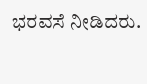ಭರವಸೆ ನೀಡಿದರು.